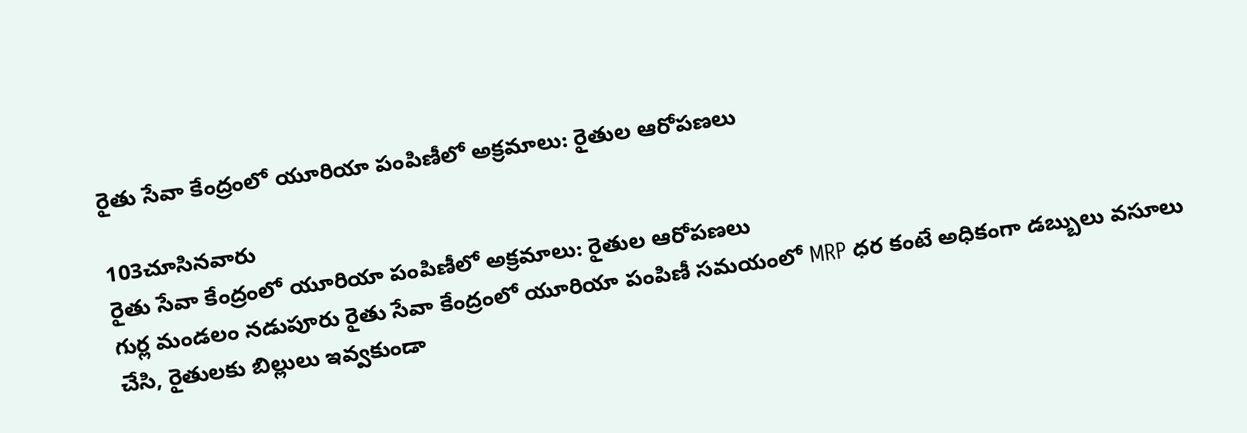రైతు సేవా కేంద్రంలో యూరియా పంపిణీలో అక్రమాలు: రైతుల ఆరోపణలు

103చూసినవారు
రైతు సేవా కేంద్రంలో యూరియా పంపిణీలో అక్రమాలు: రైతుల ఆరోపణలు
గుర్ల మండలం నడుపూరు రైతు సేవా కేంద్రంలో యూరియా పంపిణీ సమయంలో MRP ధర కంటే అధికంగా డబ్బులు వసూలు చేసి, రైతులకు బిల్లులు ఇవ్వకుండా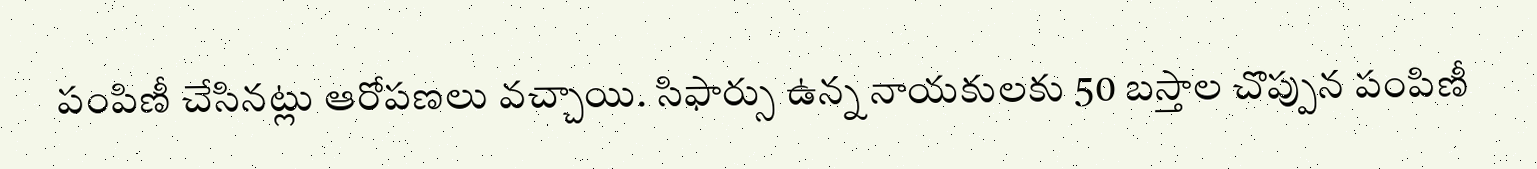పంపిణీ చేసినట్లు ఆరోపణలు వచ్చాయి. సిఫార్సు ఉన్న నాయకులకు 50 బస్తాల చొప్పున పంపిణీ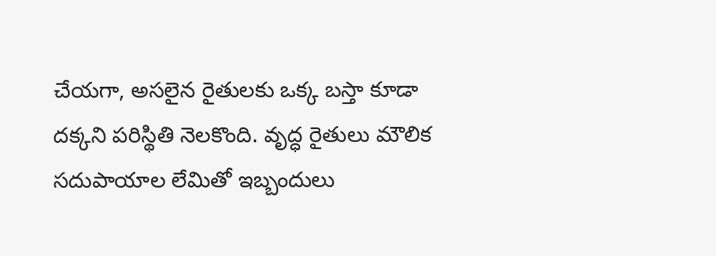చేయగా, అసలైన రైతులకు ఒక్క బస్తా కూడా దక్కని పరిస్థితి నెలకొంది. వృద్ధ రైతులు మౌలిక సదుపాయాల లేమితో ఇబ్బందులు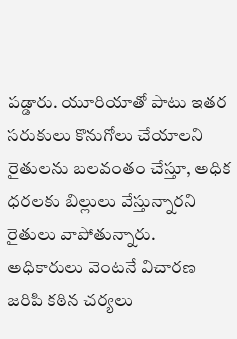పడ్డారు. యూరియాతో పాటు ఇతర సరుకులు కొనుగోలు చేయాలని రైతులను బలవంతం చేస్తూ, అధిక ధరలకు బిల్లులు వేస్తున్నారని రైతులు వాపోతున్నారు. అధికారులు వెంటనే విచారణ జరిపి కఠిన చర్యలు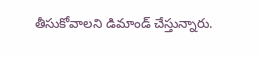తీసుకోవాలని డిమాండ్ చేస్తున్నారు.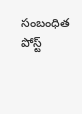సంబంధిత పోస్ట్